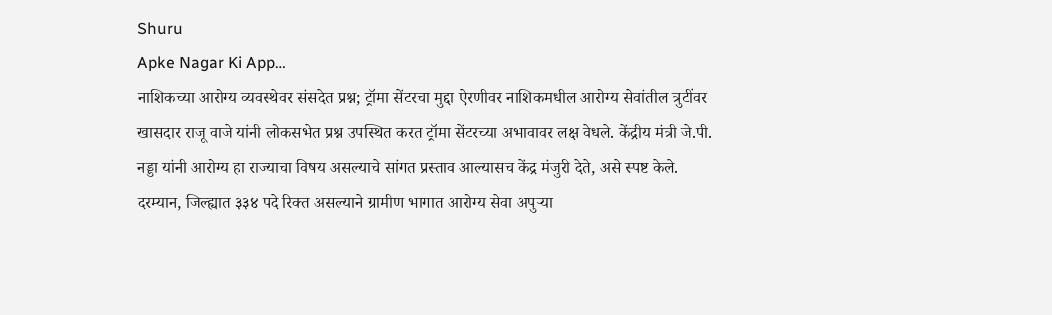Shuru
Apke Nagar Ki App…
नाशिकच्या आरोग्य व्यवस्थेवर संसदेत प्रश्न; ट्रॉमा सेंटरचा मुद्दा ऐरणीवर नाशिकमधील आरोग्य सेवांतील त्रुटींवर खासदार राजू वाजे यांनी लोकसभेत प्रश्न उपस्थित करत ट्रॉमा सेंटरच्या अभावावर लक्ष वेधले. केंद्रीय मंत्री जे.पी. नड्डा यांनी आरोग्य हा राज्याचा विषय असल्याचे सांगत प्रस्ताव आल्यासच केंद्र मंजुरी देते, असे स्पष्ट केले. दरम्यान, जिल्ह्यात ३३४ पदे रिक्त असल्याने ग्रामीण भागात आरोग्य सेवा अपुऱ्या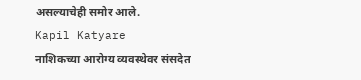असल्याचेही समोर आले.
Kapil Katyare
नाशिकच्या आरोग्य व्यवस्थेवर संसदेत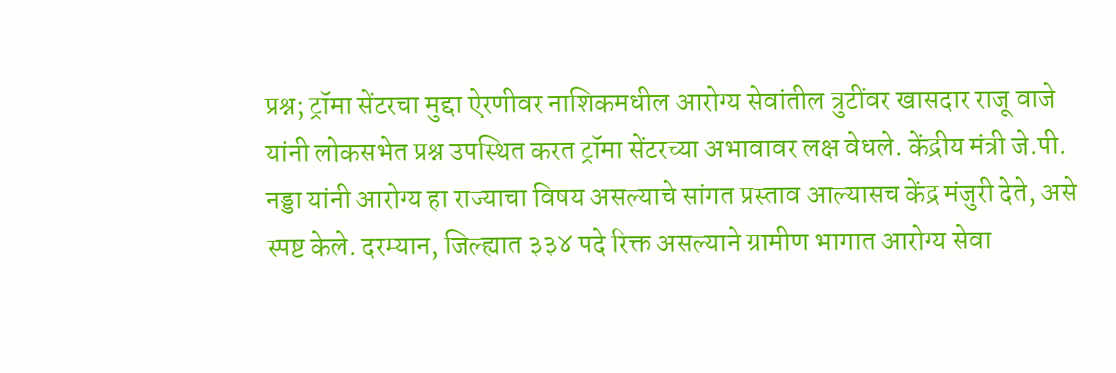प्रश्न; ट्रॉमा सेंटरचा मुद्दा ऐरणीवर नाशिकमधील आरोग्य सेवांतील त्रुटींवर खासदार राजू वाजे यांनी लोकसभेत प्रश्न उपस्थित करत ट्रॉमा सेंटरच्या अभावावर लक्ष वेधले. केंद्रीय मंत्री जे.पी. नड्डा यांनी आरोग्य हा राज्याचा विषय असल्याचे सांगत प्रस्ताव आल्यासच केंद्र मंजुरी देते, असे स्पष्ट केले. दरम्यान, जिल्ह्यात ३३४ पदे रिक्त असल्याने ग्रामीण भागात आरोग्य सेवा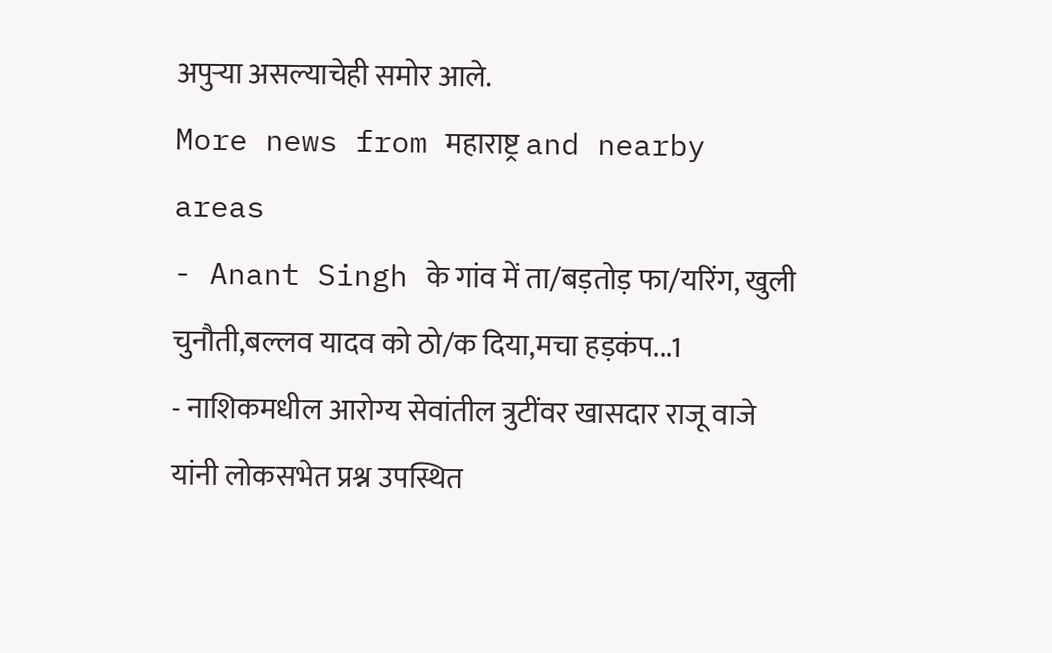अपुऱ्या असल्याचेही समोर आले.
More news from महाराष्ट्र and nearby areas
- Anant Singh के गांव में ता/बड़तोड़ फा/यरिंग, खुली चुनौती,बल्लव यादव को ठो/क दिया,मचा हड़कंप...1
- नाशिकमधील आरोग्य सेवांतील त्रुटींवर खासदार राजू वाजे यांनी लोकसभेत प्रश्न उपस्थित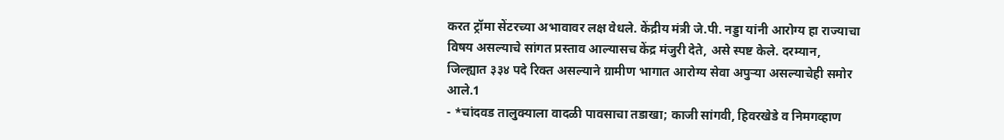करत ट्रॉमा सेंटरच्या अभावावर लक्ष वेधले. केंद्रीय मंत्री जे.पी. नड्डा यांनी आरोग्य हा राज्याचा विषय असल्याचे सांगत प्रस्ताव आल्यासच केंद्र मंजुरी देते, असे स्पष्ट केले. दरम्यान, जिल्ह्यात ३३४ पदे रिक्त असल्याने ग्रामीण भागात आरोग्य सेवा अपुऱ्या असल्याचेही समोर आले.1
- *चांदवड तालुक्याला वादळी पावसाचा तडाखा; काजी सांगवी, हिवरखेडे व निमगव्हाण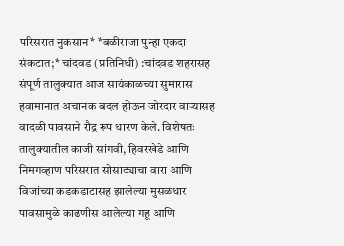परिसरात नुकसान* *बळीराजा पुन्हा एकदा संकटात;* चांदवड (प्रतिनिधी) :चांदवड शहरासह संपूर्ण तालुक्यात आज सायंकाळच्या सुमारास हवामानात अचानक बदल होऊन जोरदार वाऱ्यासह वादळी पावसाने रौद्र रूप धारण केले. विशेषतः तालुक्यातील काजी सांगवी, हिवरखेडे आणि निमगव्हाण परिसरात सोसाट्याचा वारा आणि विजांच्या कडकडाटासह झालेल्या मुसळधार पावसामुळे काढणीस आलेल्या गहू आणि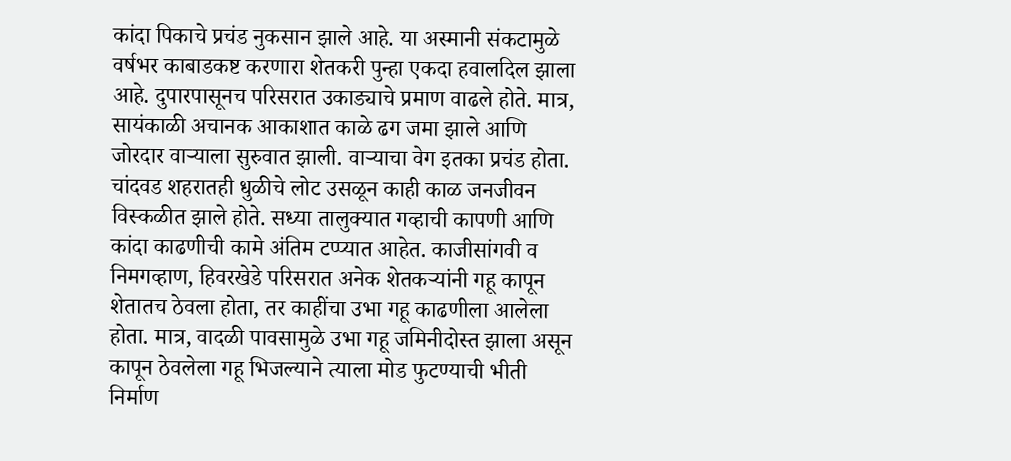कांदा पिकाचे प्रचंड नुकसान झाले आहे. या अस्मानी संकटामुळे वर्षभर काबाडकष्ट करणारा शेतकरी पुन्हा एकदा हवालदिल झाला आहे. दुपारपासूनच परिसरात उकाड्याचे प्रमाण वाढले होते. मात्र, सायंकाळी अचानक आकाशात काळे ढग जमा झाले आणि जोरदार वाऱ्याला सुरुवात झाली. वाऱ्याचा वेग इतका प्रचंड होता. चांदवड शहरातही धुळीचे लोट उसळून काही काळ जनजीवन विस्कळीत झाले होते. सध्या तालुक्यात गव्हाची कापणी आणि कांदा काढणीची कामे अंतिम टप्प्यात आहेत. काजीसांगवी व निमगव्हाण, हिवरखेडे परिसरात अनेक शेतकऱ्यांनी गहू कापून शेतातच ठेवला होता, तर काहींचा उभा गहू काढणीला आलेला होता. मात्र, वादळी पावसामुळे उभा गहू जमिनीदोस्त झाला असून कापून ठेवलेला गहू भिजल्याने त्याला मोड फुटण्याची भीती निर्माण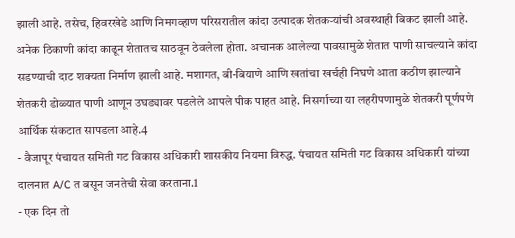झाली आहे. तसेच, हिवरखेडे आणि निमगव्हाण परिसरातील कांदा उत्पादक शेतकऱ्यांची अवस्थाही बिकट झाली आहे. अनेक ठिकाणी कांदा काढून शेतातच साठवून ठेवलेला होता. अचानक आलेल्या पावसामुळे शेतात पाणी साचल्याने कांदा सडण्याची दाट शक्यता निर्माण झाली आहे. मशागत, बी-बियाणे आणि खतांचा खर्चही निघणे आता कठीण झाल्याने शेतकरी डोळ्यात पाणी आणून उघड्यावर पडलेले आपले पीक पाहत आहे. निसर्गाच्या या लहरीपणामुळे शेतकरी पूर्णपणे आर्थिक संकटात सापडला आहे.4
- वैजापूर पंचायत समिती गट विकास अधिकारी शासकीय नियमा विरुद्ध. पंचायत समिती गट विकास अधिकारी यांच्या दालनात A/C त बसून जनतेची सेवा करताना.1
- एक दिन तो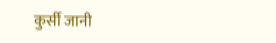कुर्सी जानी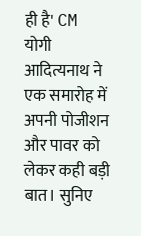ही है' CM योगी आदित्यनाथ ने एक समारोह में अपनी पोजीशन और पावर को लेकर कही बड़ी बात। सुनिए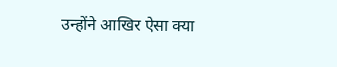उन्होंने आखिर ऐसा क्या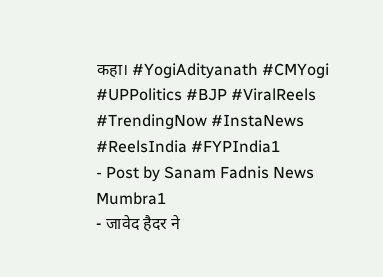कहा। #YogiAdityanath #CMYogi #UPPolitics #BJP #ViralReels #TrendingNow #InstaNews #ReelsIndia #FYPIndia1
- Post by Sanam Fadnis News Mumbra1
- जावेद हैदर ने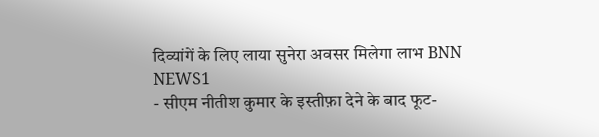दिव्यांगें के लिए लाया सुनेरा अवसर मिलेगा लाभ BNN NEWS1
- सीएम नीतीश कुमार के इस्तीफ़ा देने के बाद फूट-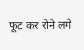फूट कर रोने लगे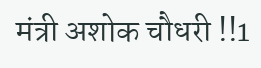मंत्री अशोक चौधरी !!1